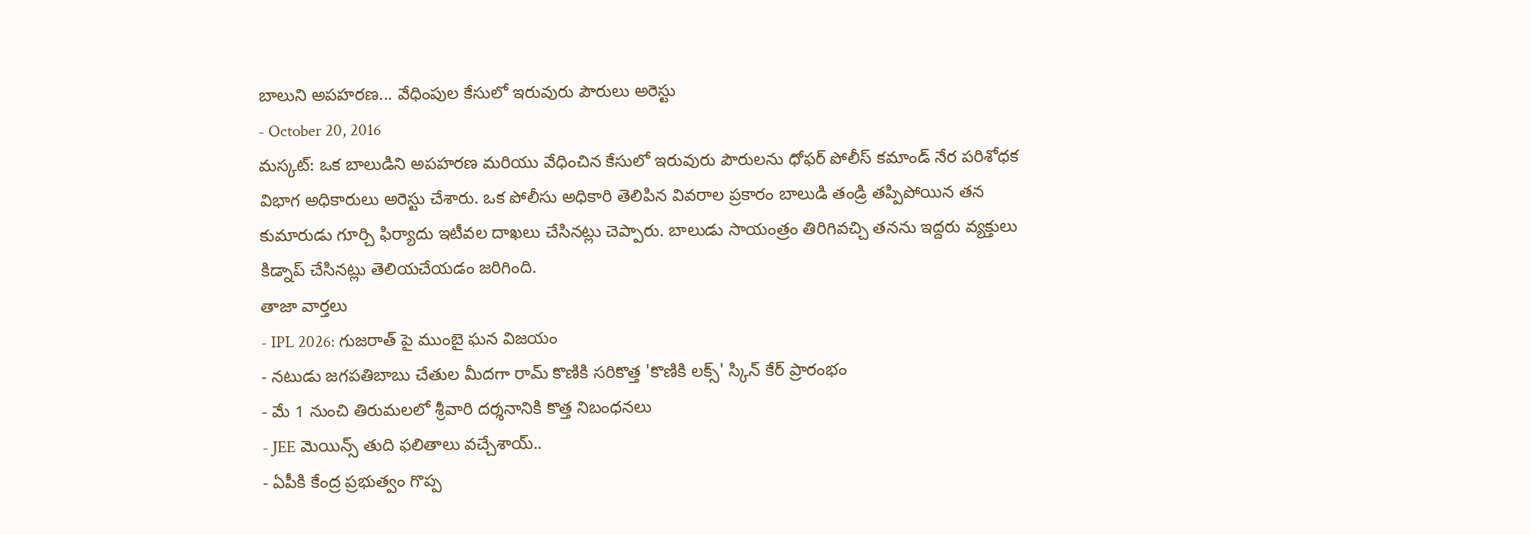బాలుని అపహరణ... వేధింపుల కేసులో ఇరువురు పౌరులు అరెస్టు
- October 20, 2016
మస్కట్: ఒక బాలుడిని అపహరణ మరియు వేధించిన కేసులో ఇరువురు పౌరులను ధోఫర్ పోలీస్ కమాండ్ నేర పరిశోధక విభాగ అధికారులు అరెస్టు చేశారు. ఒక పోలీసు అధికారి తెలిపిన వివరాల ప్రకారం బాలుడి తండ్రి తప్పిపోయిన తన కుమారుడు గూర్చి ఫిర్యాదు ఇటీవల దాఖలు చేసినట్లు చెప్పారు. బాలుడు సాయంత్రం తిరిగివచ్చి తనను ఇద్దరు వ్యక్తులు కిడ్నాప్ చేసినట్లు తెలియచేయడం జరిగింది.
తాజా వార్తలు
- IPL 2026: గుజరాత్ పై ముంబై ఘన విజయం
- నటుడు జగపతిబాబు చేతుల మీదగా రామ్ కొణికి సరికొత్త 'కొణికి లక్స్' స్కిన్ కేర్ ప్రారంభం
- మే 1 నుంచి తిరుమలలో శ్రీవారి దర్శనానికి కొత్త నిబంధనలు
- JEE మెయిన్స్ తుది ఫలితాలు వచ్చేశాయ్..
- ఏపీకి కేంద్ర ప్రభుత్వం గొప్ప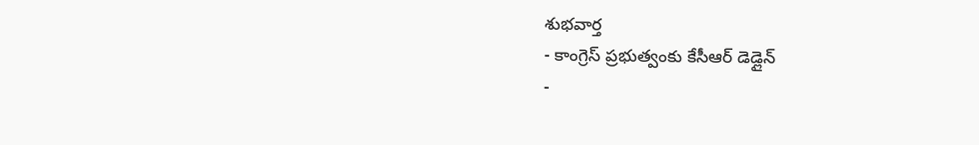శుభవార్త
- కాంగ్రెస్ ప్రభుత్వంకు కేసీఆర్ డెడ్లైన్
-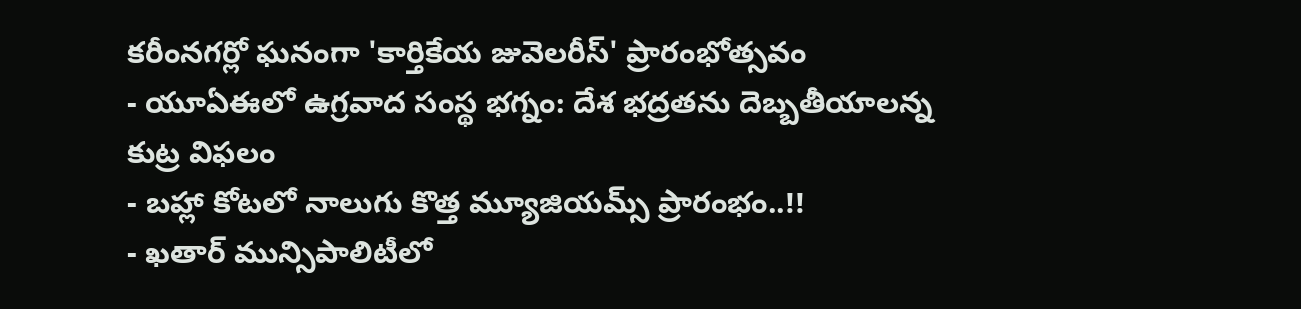కరీంనగర్లో ఘనంగా 'కార్తికేయ జువెలరీస్' ప్రారంభోత్సవం
- యూఏఈలో ఉగ్రవాద సంస్థ భగ్నం: దేశ భద్రతను దెబ్బతీయాలన్న కుట్ర విఫలం
- బహ్లా కోటలో నాలుగు కొత్త మ్యూజియమ్స్ ప్రారంభం..!!
- ఖతార్ మున్సిపాలిటీలో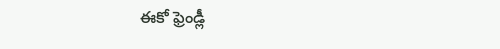ఈకో ఫ్రెండ్లీ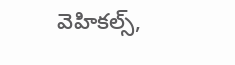వెహికల్స్,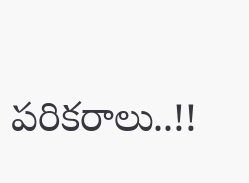పరికరాలు..!!